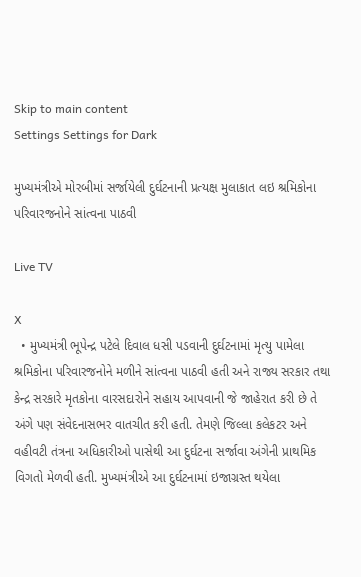Skip to main content
Settings Settings for Dark

મુખ્યમંત્રીએ મોરબીમાં સર્જાયેલી દુર્ઘટનાની પ્રત્યક્ષ મુલાકાત લઇ શ્રમિકોના પરિવારજનોને સાંત્વના પાઠવી

Live TV

X
  • મુખ્યમંત્રી ભૂપેન્દ્ર પટેલે દિવાલ ધસી પડવાની દુર્ઘટનામાં મૃત્યુ પામેલા શ્રમિકોના પરિવારજનોને મળીને સાંત્વના પાઠવી હતી અને રાજ્ય સરકાર તથા કેન્દ્ર સરકારે મૃતકોના વારસદારોને સહાય આપવાની જે જાહેરાત કરી છે તે અંગે પણ સંવેદનાસભર વાતચીત કરી હતી. તેમણે જિલ્લા કલેકટર અને વહીવટી તંત્રના અધિકારીઓ પાસેથી આ દુર્ઘટના સર્જાવા અંગેની પ્રાથમિક વિગતો મેળવી હતી. મુખ્યમંત્રીએ આ દુર્ઘટનામાં ઇજાગ્રસ્ત થયેલા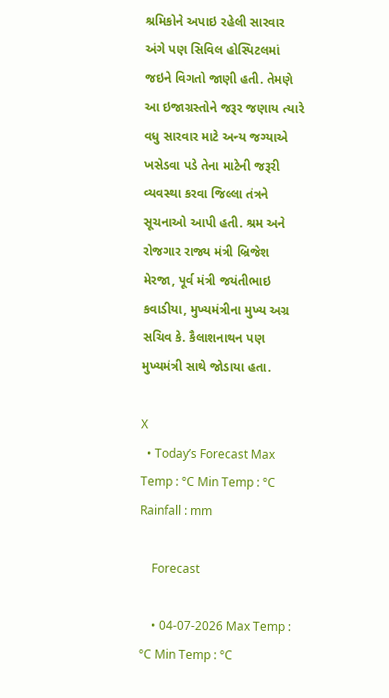શ્રમિકોને અપાઇ રહેલી સારવાર અંગે પણ સિવિલ હોસ્પિટલમાં જઇને વિગતો જાણી હતી. તેમણે આ ઇજાગ્રસ્તોને જરૂર જણાય ત્યારે વધુ સારવાર માટે અન્ય જગ્યાએ ખસેડવા પડે તેના માટેની જરૂરી વ્યવસ્થા કરવા જિલ્લા તંત્રને સૂચનાઓ આપી હતી. શ્રમ અને રોજગાર રાજ્ય મંત્રી બ્રિજેશ મેરજા, પૂર્વ મંત્રી જયંતીભાઇ કવાડીયા, મુખ્યમંત્રીના મુખ્ય અગ્ર સચિવ કે. કૈલાશનાથન પણ મુખ્યમંત્રી સાથે જોડાયા હતા.

X
  • Today’s Forecast Max Temp : °C Min Temp : °C Rainfall : mm

    Forecast

    • 04-07-2026 Max Temp : °C Min Temp : °C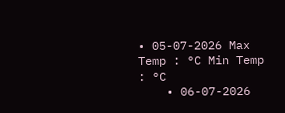• 05-07-2026 Max Temp : °C Min Temp : °C
    • 06-07-2026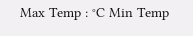Max Temp : °C Min Temp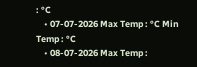: °C
    • 07-07-2026 Max Temp : °C Min Temp : °C
    • 08-07-2026 Max Temp :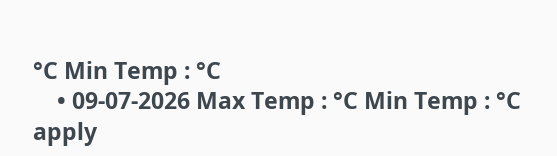°C Min Temp : °C
    • 09-07-2026 Max Temp : °C Min Temp : °C
apply